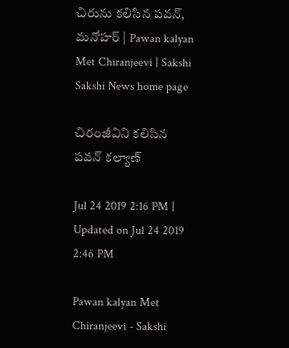చిరును కలిసిన పవన్‌, మనోహర్‌ | Pawan kalyan Met Chiranjeevi | Sakshi
Sakshi News home page

చిరంజీవిని కలిసిన పవన్‌ కల్యాణ్‌

Jul 24 2019 2:16 PM | Updated on Jul 24 2019 2:46 PM

Pawan kalyan Met Chiranjeevi - Sakshi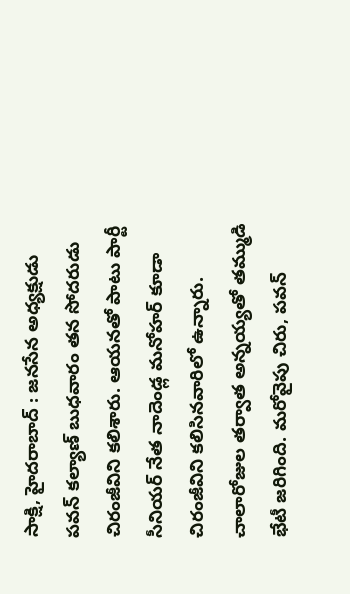సాక్షి, హైదరాబాద్‌ : జనసేన అధ్యక్షుడు పవన్‌ కల్యాణ్‌ బుధవారం తన సోదరుడు చిరంజీవిని కలిశారు. ఆయనతో పాటు పార్టీ సీనియర్‌ నేత నాదెండ్ల మనోహర్‌ కూడా చిరంజీవిని కలిసినవారిలో ఉన్నారు. చాలారోజుల తర్వాత అన్నయ్యతో తమ్ముడి భేటీ జరిగింది. మరోవైపు చిరు, పవన్‌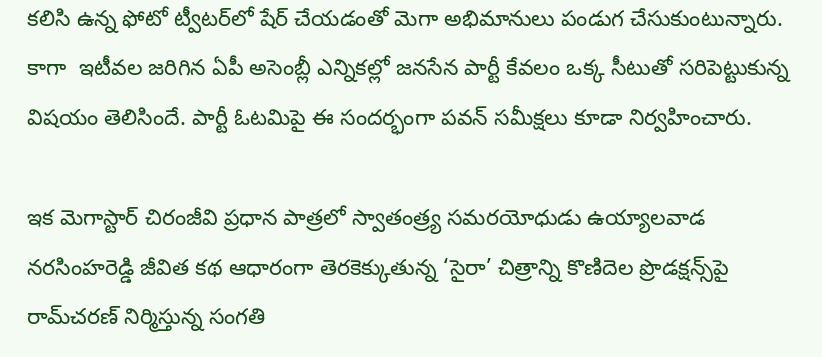కలిసి ఉన్న ఫోటో ట్వీటర్‌లో షేర్‌ చేయడంతో మెగా అభిమానులు పండుగ చేసుకుంటున్నారు. కాగా  ఇటీవల జరిగిన ఏపీ అసెంబ్లీ ఎన్నికల్లో జనసేన పార్టీ కేవలం ఒక్క సీటుతో సరిపెట్టుకున్న విషయం తెలిసిందే. పార్టీ ఓటమిపై ఈ సందర్భంగా పవన్‌ సమీక్షలు కూడా నిర్వహించారు.

ఇక మెగాస్టార్‌ చిరంజీవి ప్రధాన పాత్రలో స్వాతంత్ర్య సమరయోధుడు ఉయ్యాలవాడ నరసింహరెడ్డి జీవిత కథ ఆధారంగా తెరకెక్కుతున్న ‘సైరా’ చిత్రాన్ని కొణిదెల ప్రొడక్షన్స్‌పై రామ్‌చరణ్‌ నిర్మిస్తున్న సంగతి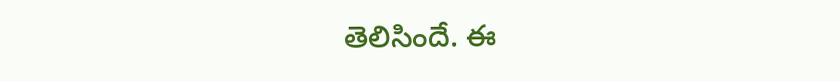తెలిసిందే. ఈ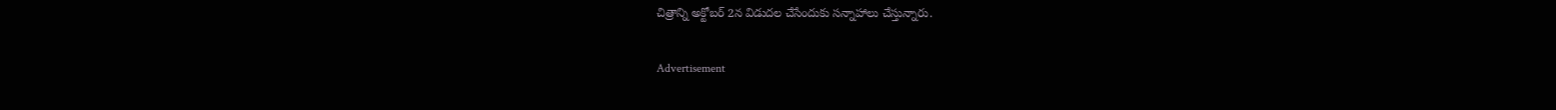చిత్రాన్ని అక్టోబర్‌ 2న విడుదల చేసేందుకు సన్నాహాలు చేస్తున్నారు.

Advertisement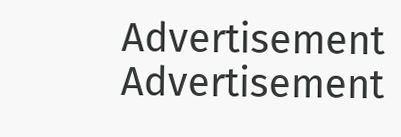Advertisement
Advertisement